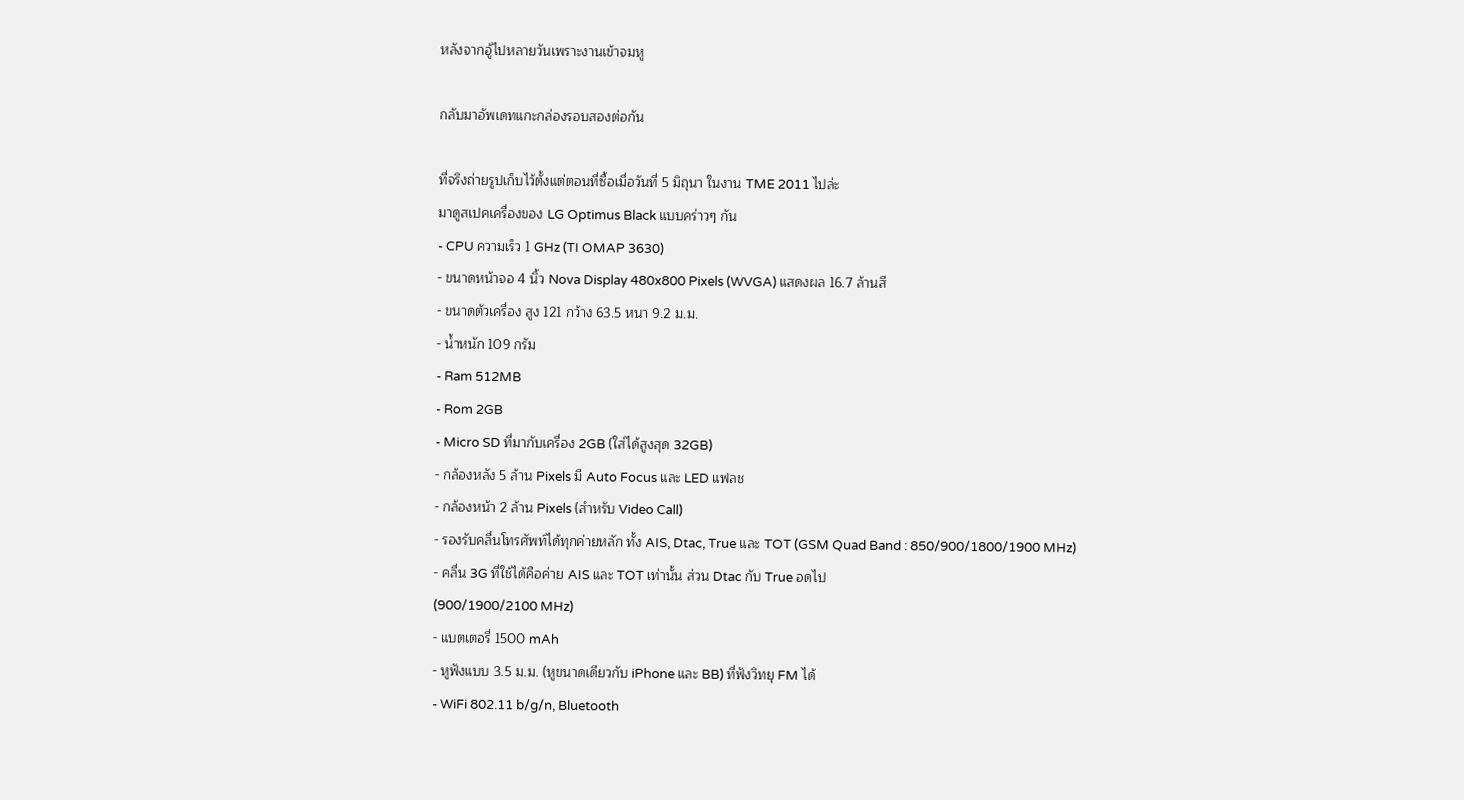หลังจากอู้ไปหลายวันเพราะงานเข้าจมหู

กลับมาอัพเดทแกะกล่องรอบสองต่อกัน

ที่จริงถ่ายรูปเก็บไว้ตั้งแต่ตอนที่ซื้อเมื่อวันที่ 5 มิถุนา ในงาน TME 2011 ไปล่ะ
มาดูสเปคเครื่องของ LG Optimus Black แบบคร่าวๆ กัน
- CPU ความเร็ว 1 GHz (TI OMAP 3630)
- ขนาดหน้าจอ 4 นิ้ว Nova Display 480x800 Pixels (WVGA) แสดงผล 16.7 ล้านสี
- ขนาดตัวเครื่อง สูง 121 กว้าง 63.5 หนา 9.2 ม.ม.
- น้ำหนัก 109 กรัม
- Ram 512MB
- Rom 2GB
- Micro SD ที่มากับเครื่อง 2GB (ใส่ได้สูงสุด 32GB)
- กล้องหลัง 5 ล้าน Pixels มี Auto Focus และ LED แฟลช
- กล้องหน้า 2 ล้าน Pixels (สำหรับ Video Call)
- รองรับคลื่นโทรศัพท์ได้ทุกค่ายหลัก ทั้ง AIS, Dtac, True และ TOT (GSM Quad Band : 850/900/1800/1900 MHz)
- คลื่น 3G ที่ใช้ได้คือค่าย AIS และ TOT เท่านั้น ส่วน Dtac กับ True อดไป
(900/1900/2100 MHz)
- แบตเตอรี่ 1500 mAh
- หูฟังแบบ 3.5 ม.ม. (หูขนาดเดียวกับ iPhone และ BB) ที่ฟังวิทยุ FM ได้
- WiFi 802.11 b/g/n, Bluetooth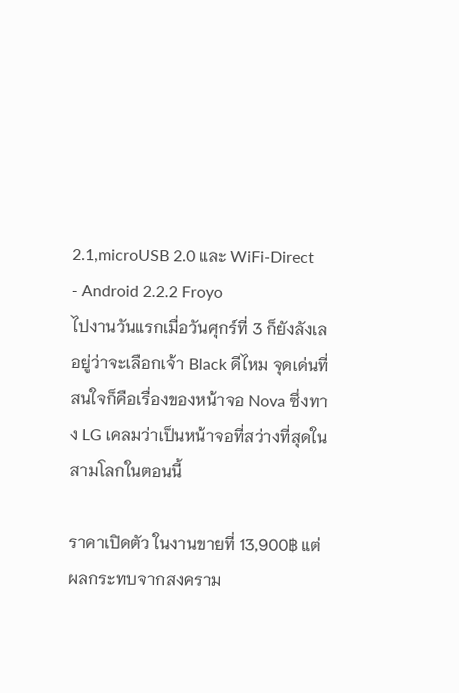2.1,microUSB 2.0 และ WiFi-Direct
- Android 2.2.2 Froyo
ไปงานวันแรกเมื่อวันศุกร์ที่ 3 ก็ยังลังเลอยู่ว่าจะเลือกเจ้า Black ดีไหม จุดเด่นที่สนใจก็คือเรื่องของหน้าจอ Nova ซึ่งทาง LG เคลมว่าเป็นหน้าจอที่สว่างที่สุดในสามโลกในตอนนี้

ราคาเปิดตัว ในงานขายที่ 13,900฿ แต่ผลกระทบจากสงคราม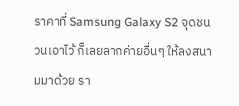ราคาที่ Samsung Galaxy S2 จุดชนวนเอาไว้ ก็เลยลากค่ายอื่นๆ ให้ลงสนามมาด้วย รา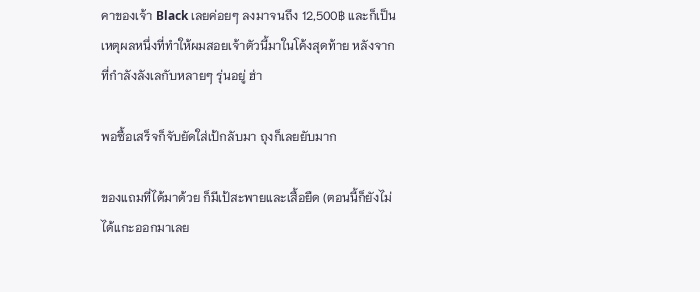คาของเจ้า Black เลยค่อยๆ ลงมาจนถึง 12,500฿ และก็เป็นเหตุผลหนึ่งที่ทำให้ผมสอยเจ้าตัวนี้มาในโค้งสุดท้าย หลังจากที่กำลังลังเลกับหลายๆ รุ่นอยู่ ฮ่า

พอซื้อเสร็จก็จับยัดใส่เป้กลับมา ถุงก็เลยยับมาก

ของแถมที่ได้มาด้วย ก็มีเป้สะพายและเสื้อยืด (ตอนนี้ก็ยังไม่ได้แกะออกมาเลย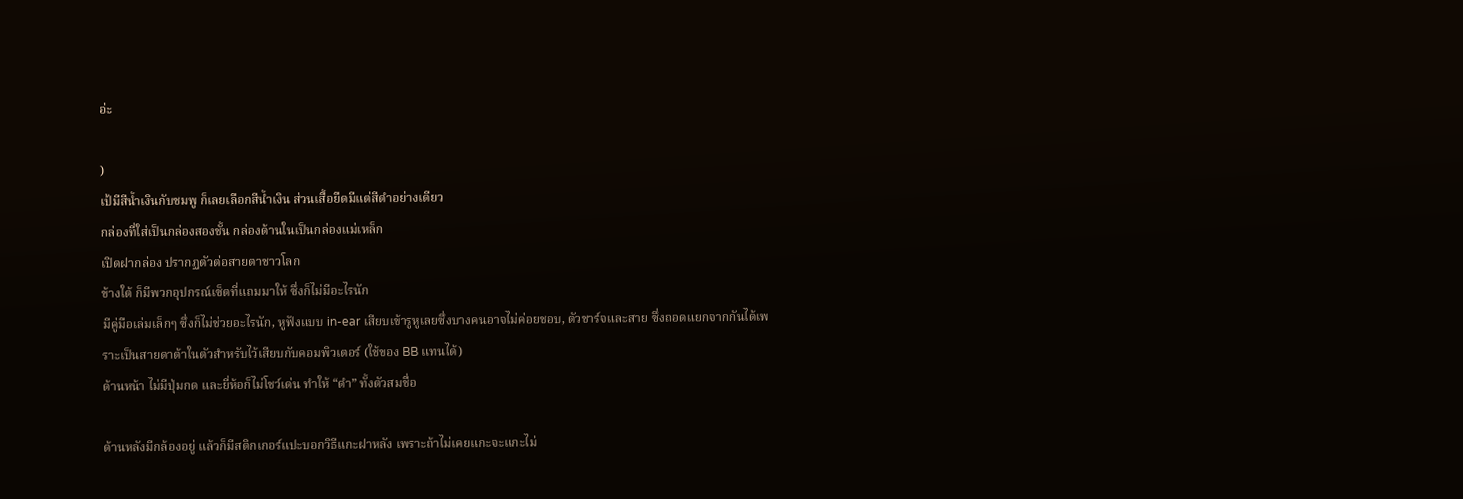อ่ะ

)
เป้มีสีน้ำเงินกับชมพู ก็เลยเลือกสีน้ำเงิน ส่วนเสื้อยืดมีแต่สีดำอย่างเดียว
กล่องที่ใส่เป็นกล่องสองชั้น กล่องด้านในเป็นกล่องแม่เหล็ก
เปิดฝากล่อง ปรากฏตัวต่อสายตาชาวโลก
ข้างใต้ ก็มีพวกอุปกรณ์เซ็ตที่แถมมาให้ ซึ่งก็ไม่มีอะไรนัก
มีคู่มือเล่มเล็กๆ ซึ่งก็ไม่ช่วยอะไรนัก, หูฟังแบบ in-ear เสียบเข้ารูหูเลยซึ่งบางคนอาจไม่ค่อยชอบ, ตัวชาร์จและสาย ซึ่งถอดแยกจากกันได้เพราะเป็นสายดาต้าในตัวสำหรับไว้เสียบกับคอมพิวเตอร์ (ใช้ของ BB แทนได้)
ด้านหน้า ไม่มีปุ่มกด และยี่ห้อก็ไม่โชว์เด่น ทำให้ “ดำ” ทั้งตัวสมชื่อ

ด้านหลังมีกล้องอยู่ แล้วก็มีสติกเกอร์แปะบอกวิธีแกะฝาหลัง เพราะถ้าไม่เคยแกะจะแกะไม่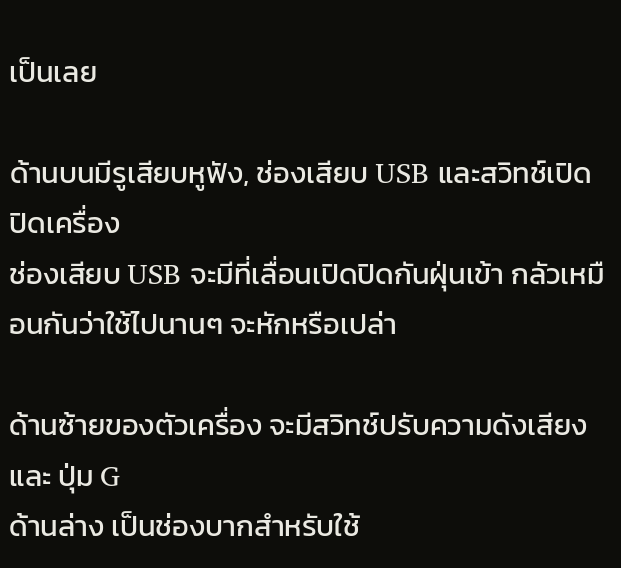เป็นเลย

ด้านบนมีรูเสียบหูฟัง, ช่องเสียบ USB และสวิทช์เปิดปิดเครื่อง
ช่องเสียบ USB จะมีที่เลื่อนเปิดปิดกันฝุ่นเข้า กลัวเหมือนกันว่าใช้ไปนานๆ จะหักหรือเปล่า

ด้านซ้ายของตัวเครื่อง จะมีสวิทช์ปรับความดังเสียง และ ปุ่ม G
ด้านล่าง เป็นช่องบากสำหรับใช้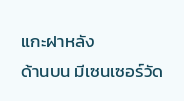แกะฝาหลัง
ด้านบน มีเซนเซอร์วัด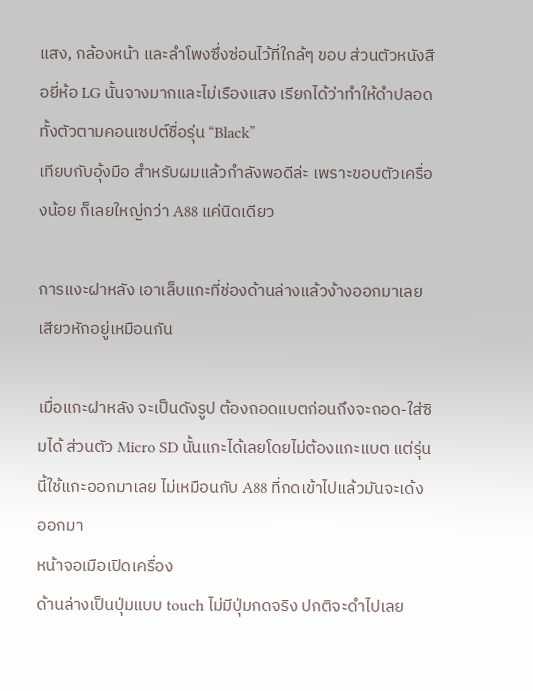แสง, กล้องหน้า และลำโพงซึ่งซ่อนไว้ที่ใกล้ๆ ขอบ ส่วนตัวหนังสือยี่ห้อ LG นั้นจางมากและไม่เรืองแสง เรียกได้ว่าทำให้ดำปลอดทั้งตัวตามคอนเซปต์ชื่อรุ่น “Black”
เทียบกับอุ้งมือ สำหรับผมแล้วกำลังพอดีล่ะ เพราะขอบตัวเครื่องน้อย ก็เลยใหญ่กว่า A88 แค่นิดเดียว

การแงะฝาหลัง เอาเล็บแกะที่ช่องด้านล่างแล้วง้างออกมาเลย เสียวหักอยู่เหมือนกัน

เมื่อแกะฝาหลัง จะเป็นดังรูป ต้องถอดแบตก่อนถึงจะถอด-ใส่ซิมได้ ส่วนตัว Micro SD นั้นแกะได้เลยโดยไม่ต้องแกะแบต แต่รุ่นนี้ใช้แกะออกมาเลย ไม่เหมือนกับ A88 ที่กดเข้าไปแล้วมันจะเด้งออกมา
หน้าจอเมือเปิดเครื่อง
ด้านล่างเป็นปุ่มแบบ touch ไม่มีปุ่มกดจริง ปกติจะดำไปเลย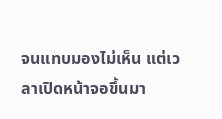จนแทบมองไม่เห็น แต่เวลาเปิดหน้าจอขึ้นมา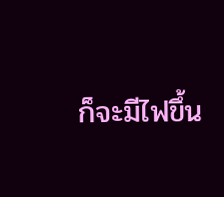ก็จะมีไฟขึ้น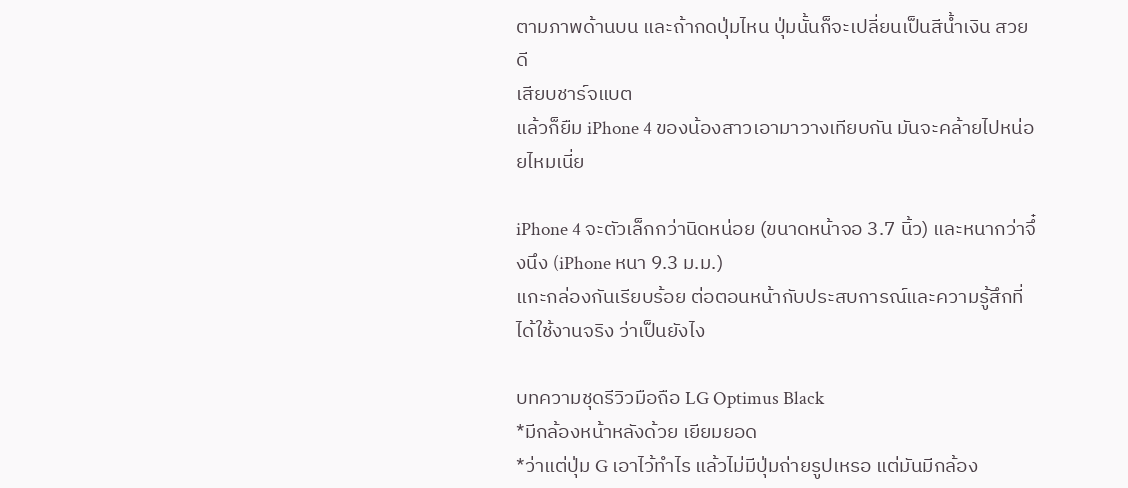ตามภาพด้านบน และถ้ากดปุ่มไหน ปุ่มนั้นก็จะเปลี่ยนเป็นสีน้ำเงิน สวยดี
เสียบชาร์จแบต
แล้วก็ยืม iPhone 4 ของน้องสาวเอามาวางเทียบกัน มันจะคล้ายไปหน่อยไหมเนี่ย

iPhone 4 จะตัวเล็กกว่านิดหน่อย (ขนาดหน้าจอ 3.7 นิ้ว) และหนากว่าจึ๋งนึง (iPhone หนา 9.3 ม.ม.)
แกะกล่องกันเรียบร้อย ต่อตอนหน้ากับประสบการณ์และความรู้สึกที่ได้ใช้งานจริง ว่าเป็นยังไง

บทความชุดรีวิวมือถือ LG Optimus Black
*มีกล้องหน้าหลังด้วย เยียมยอด
*ว่าแต่ปุ่ม G เอาไว้ทำไร แล้วไม่มีปุ่มถ่ายรูปเหรอ แต่มันมีกล้อง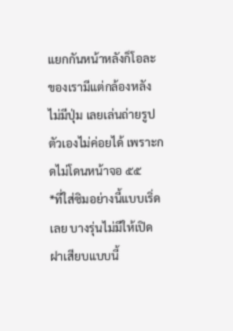แยกกันหน้าหลังก็โอละ ของเรามีแต่กล้องหลัง ไม่มีปุ่ม เลยเล่นถ่ายรูปตัวเองไม่ค่อยได้ เพราะกดไม่โดนหน้าจอ ๕๕
*ที่ใส่ซิมอย่างนี้แบบเริ่ดเลย บางรุ่นไม่มีให้เปิดฝาเสียบแบบนี้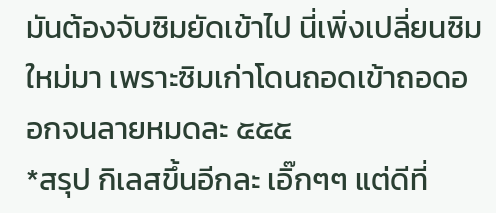มันต้องจับซิมยัดเข้าไป นี่เพิ่งเปลี่ยนซิมใหม่มา เพราะซิมเก่าโดนถอดเข้าถอดออกจนลายหมดละ ๕๕๕
*สรุป กิเลสขึ้นอีกละ เอิ๊กๆๆ แต่ดีที่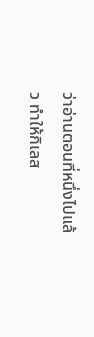ว่าอ่านตอนที่หนึ่งไปแล้ว ทำให้กิเลส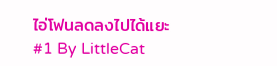ไอ่โฟนลดลงไปได้แยะ
#1 By LittleCat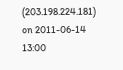(203.198.224.181) on 2011-06-14 13:00